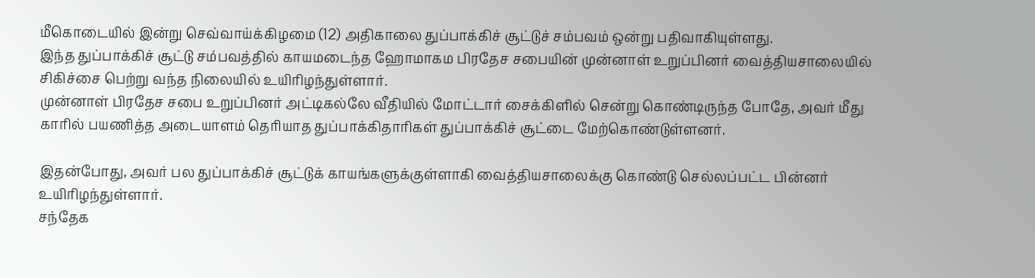மீகொடையில் இன்று செவ்வாய்க்கிழமை (12) அதிகாலை துப்பாக்கிச் சூட்டுச் சம்பவம் ஒன்று பதிவாகியுள்ளது.
இந்த துப்பாக்கிச் சூட்டு சம்பவத்தில் காயமடைந்த ஹோமாகம பிரதேச சபையின் முன்னாள் உறுப்பினர் வைத்தியசாலையில் சிகிச்சை பெற்று வந்த நிலையில் உயிரிழந்துள்ளார்.
முன்னாள் பிரதேச சபை உறுப்பினர் அட்டிகல்லே வீதியில் மோட்டார் சைக்கிளில் சென்று கொண்டிருந்த போதே, அவர் மீது காரில் பயணித்த அடையாளம் தெரியாத துப்பாக்கிதாரிகள் துப்பாக்கிச் சூட்டை மேற்கொண்டுள்ளனர்.

இதன்போது, அவர் பல துப்பாக்கிச் சூட்டுக் காயங்களுக்குள்ளாகி வைத்தியசாலைக்கு கொண்டு செல்லப்பட்ட பின்னர் உயிரிழந்துள்ளார்.
சந்தேக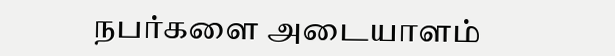நபர்களை அடையாளம்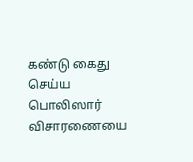கண்டு கைது செய்ய பொலிஸார் விசாரணையை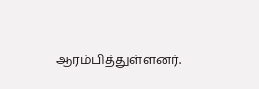ஆரம்பித்துள்ளனர்.